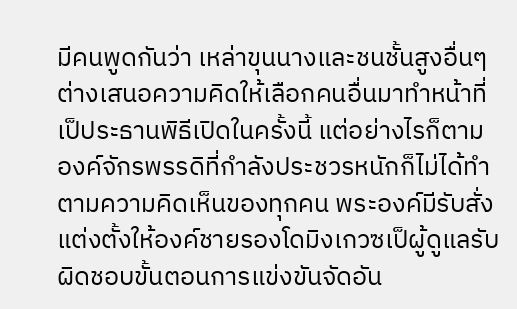มีคนพูดกันว่า เหล่าขุนนางและชนชั้นสูงอื่นๆ ต่างเสนอความคิดให้เลือกคนอื่นมาทำหน้าที่เป็ประธานพิธีเปิดในครั้งนี้ แต่อย่างไรก็ตาม องค์จักรพรรดิที่กำลังประชวรหนักก็ไม่ได้ทำตามความคิดเห็นของทุกคน พระองค์มีรับสั่งแต่งตั้งให้องค์ชายรองโดมิงเกวซเป็ผู้ดูแลรับผิดชอบขั้นตอนการแข่งขันจัดอัน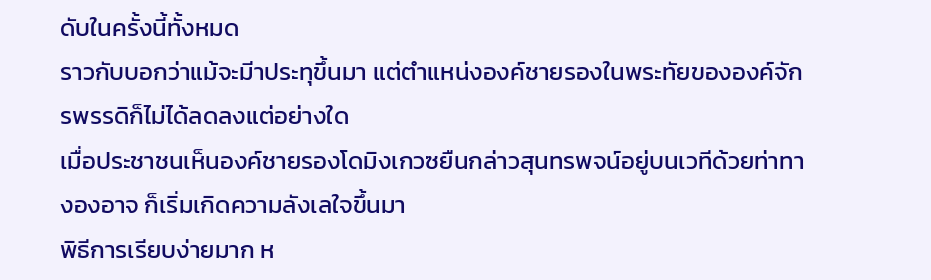ดับในครั้งนี้ทั้งหมด
ราวกับบอกว่าแม้จะมีาประทุขึ้นมา แต่ตำแหน่งองค์ชายรองในพระทัยขององค์จักรพรรดิก็ไม่ได้ลดลงแต่อย่างใด
เมื่อประชาชนเห็นองค์ชายรองโดมิงเกวซยืนกล่าวสุนทรพจน์อยู่บนเวทีด้วยท่าทางองอาจ ก็เริ่มเกิดความลังเลใจขึ้นมา
พิธีการเรียบง่ายมาก ห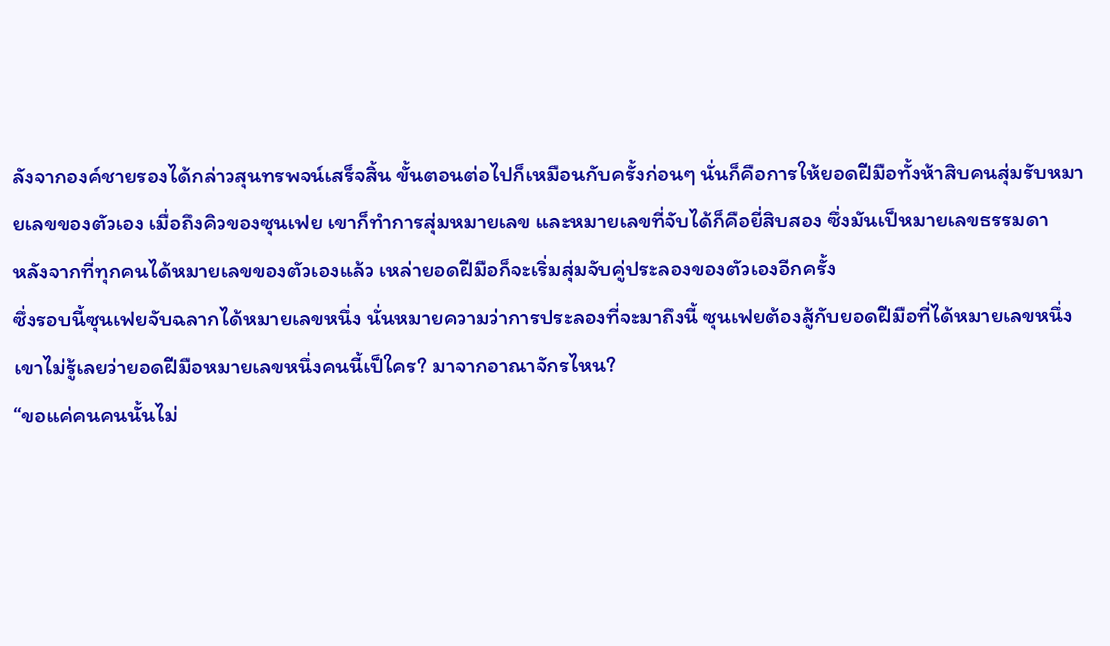ลังจากองค์ชายรองได้กล่าวสุนทรพจน์เสร็จสิ้น ขั้นตอนต่อไปก็เหมือนกับครั้งก่อนๆ นั่นก็คือการให้ยอดฝีมือทั้งห้าสิบคนสุ่มรับหมายเลขของตัวเอง เมื่อถึงคิวของซุนเฟย เขาก็ทำการสุ่มหมายเลข และหมายเลขที่จับได้ก็คือยี่สิบสอง ซึ่งมันเป็หมายเลขธรรมดา
หลังจากที่ทุกคนได้หมายเลขของตัวเองแล้ว เหล่ายอดฝีมือก็จะเริ่มสุ่มจับคู่ประลองของตัวเองอีกครั้ง
ซึ่งรอบนี้ซุนเฟยจับฉลากได้หมายเลขหนึ่ง นั่นหมายความว่าการประลองที่จะมาถึงนี้ ซุนเฟยต้องสู้กับยอดฝีมือที่ได้หมายเลขหนึ่ง เขาไม่รู้เลยว่ายอดฝีมือหมายเลขหนึ่งคนนี้เป็ใคร? มาจากอาณาจักรไหน?
“ขอแค่คนคนนั้นไม่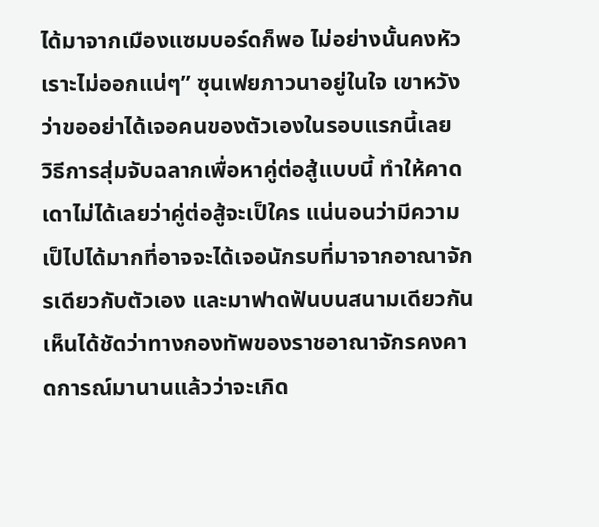ได้มาจากเมืองแซมบอร์ดก็พอ ไม่อย่างนั้นคงหัวเราะไม่ออกแน่ๆ” ซุนเฟยภาวนาอยู่ในใจ เขาหวังว่าขออย่าได้เจอคนของตัวเองในรอบแรกนี้เลย
วิธีการสุ่มจับฉลากเพื่อหาคู่ต่อสู้แบบนี้ ทำให้คาดเดาไม่ได้เลยว่าคู่ต่อสู้จะเป็ใคร แน่นอนว่ามีความเป็ไปได้มากที่อาจจะได้เจอนักรบที่มาจากอาณาจักรเดียวกับตัวเอง และมาฟาดฟันบนสนามเดียวกัน เห็นได้ชัดว่าทางกองทัพของราชอาณาจักรคงคาดการณ์มานานแล้วว่าจะเกิด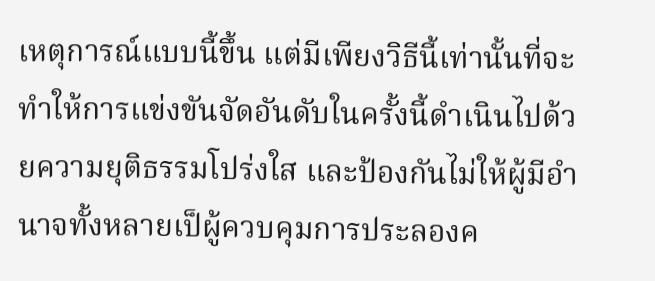เหตุการณ์แบบนี้ขึ้น แต่มีเพียงวิธีนี้เท่านั้นที่จะทำให้การแข่งขันจัดอันดับในครั้งนี้ดำเนินไปด้วยความยุติธรรมโปร่งใส และป้องกันไม่ให้ผู้มีอำนาจทั้งหลายเป็ผู้ควบคุมการประลองค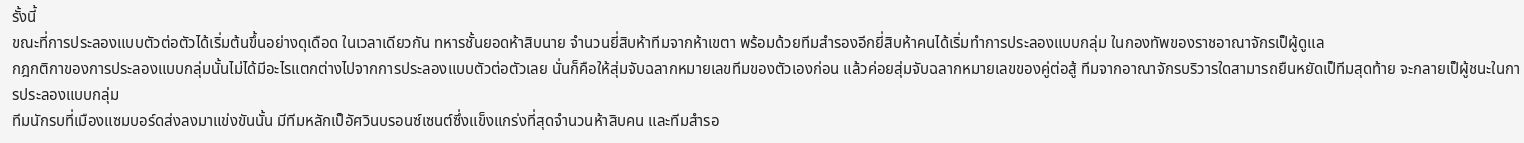รั้งนี้
ขณะที่การประลองแบบตัวต่อตัวได้เริ่มต้นขึ้นอย่างดุเดือด ในเวลาเดียวกัน ทหารชั้นยอดห้าสิบนาย จำนวนยี่สิบห้าทีมจากห้าเขตา พร้อมด้วยทีมสำรองอีกยี่สิบห้าคนได้เริ่มทำการประลองแบบกลุ่ม ในกองทัพของราชอาณาจักรเป็ผู้ดูแล
กฎกติกาของการประลองแบบกลุ่มนั้นไม่ได้มีอะไรแตกต่างไปจากการประลองแบบตัวต่อตัวเลย นั่นก็คือให้สุ่มจับฉลากหมายเลขทีมของตัวเองก่อน แล้วค่อยสุ่มจับฉลากหมายเลขของคู่ต่อสู้ ทีมจากอาณาจักรบริวารใดสามารถยืนหยัดเป็ทีมสุดท้าย จะกลายเป็ผู้ชนะในการประลองแบบกลุ่ม
ทีมนักรบที่เมืองแซมบอร์ดส่งลงมาแข่งขันนั้น มีทีมหลักเป็อัศวินบรอนซ์เซนต์ซึ่งแข็งแกร่งที่สุดจำนวนห้าสิบคน และทีมสำรอ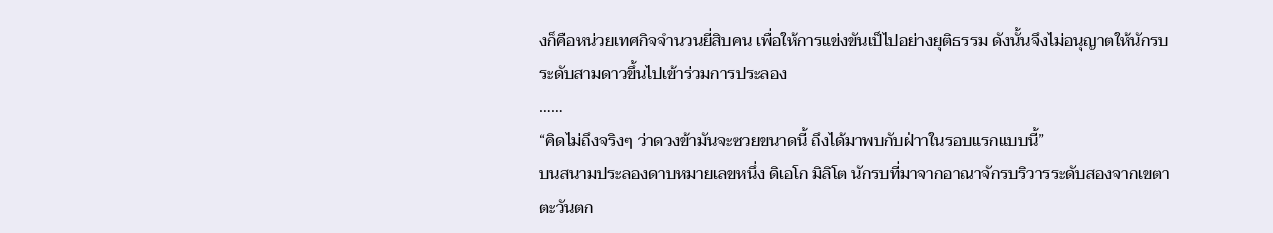งก็คือหน่วยเทศกิจจำนวนยี่สิบคน เพื่อให้การแข่งขันเป็ไปอย่างยุติธรรม ดังนั้นจึงไม่อนุญาตให้นักรบระดับสามดาวขึ้นไปเข้าร่วมการประลอง
……
“คิดไม่ถึงจริงๆ ว่าดวงข้ามันจะซวยขนาดนี้ ถึงได้มาพบกับฝ่าาในรอบแรกแบบนี้”
บนสนามประลองดาบหมายเลขหนึ่ง ดิเอโก มิลิโต นักรบที่มาจากอาณาจักรบริวารระดับสองจากเขตาตะวันตก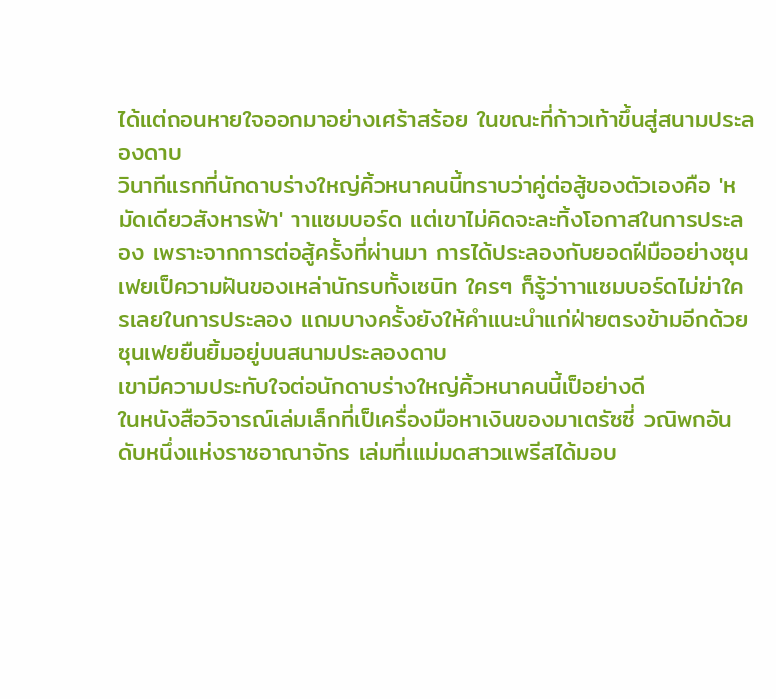ได้แต่ถอนหายใจออกมาอย่างเศร้าสร้อย ในขณะที่ก้าวเท้าขึ้นสู่สนามประลองดาบ
วินาทีแรกที่นักดาบร่างใหญ่คิ้วหนาคนนี้ทราบว่าคู่ต่อสู้ของตัวเองคือ 'หมัดเดียวสังหารฟ้า' าาแซมบอร์ด แต่เขาไม่คิดจะละทิ้งโอกาสในการประลอง เพราะจากการต่อสู้ครั้งที่ผ่านมา การได้ประลองกับยอดฝีมืออย่างซุนเฟยเป็ความฝันของเหล่านักรบทั้งเซนิท ใครๆ ก็รู้ว่าาาแซมบอร์ดไม่ฆ่าใครเลยในการประลอง แถมบางครั้งยังให้คำแนะนำแก่ฝ่ายตรงข้ามอีกด้วย
ซุนเฟยยืนยิ้มอยู่บนสนามประลองดาบ
เขามีความประทับใจต่อนักดาบร่างใหญ่คิ้วหนาคนนี้เป็อย่างดี
ในหนังสือวิจารณ์เล่มเล็กที่เป็เครื่องมือหาเงินของมาเตรัซซี่ วณิพกอันดับหนึ่งแห่งราชอาณาจักร เล่มที่เแม่มดสาวแพรีสได้มอบ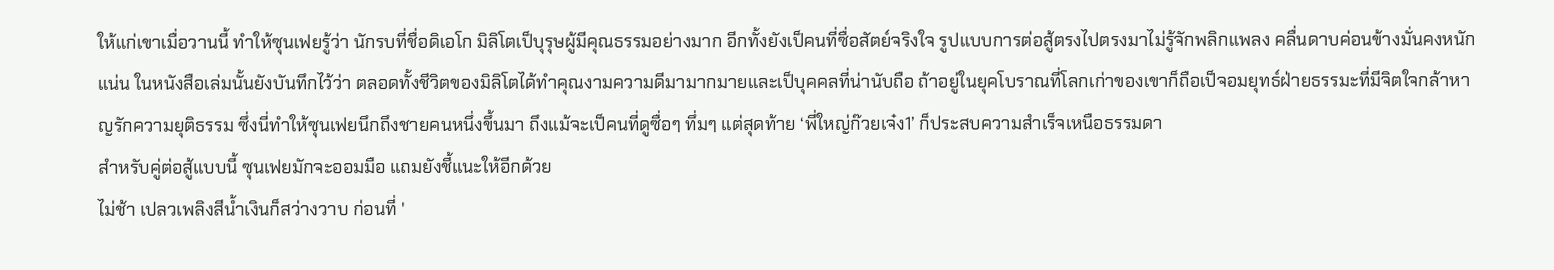ให้แก่เขาเมื่อวานนี้ ทำให้ซุนเฟยรู้ว่า นักรบที่ชื่อดิเอโก มิลิโตเป็บุรุษผู้มีคุณธรรมอย่างมาก อีกทั้งยังเป็คนที่ซื่อสัตย์จริงใจ รูปแบบการต่อสู้ตรงไปตรงมาไม่รู้จักพลิกแพลง คลื่นดาบค่อนข้างมั่นคงหนักแน่น ในหนังสือเล่มนั้นยังบันทึกไว้ว่า ตลอดทั้งชีวิตของมิลิโตได้ทำคุณงามความดีมามากมายและเป็บุคคลที่น่านับถือ ถ้าอยู่ในยุคโบราณที่โลกเก่าของเขาก็ถือเป็จอมยุทธ์ฝ่ายธรรมะที่มีจิตใจกล้าหาญรักความยุติธรรม ซึ่งนี่ทำให้ซุนเฟยนึกถึงชายคนหนึ่งขึ้นมา ถึงแม้จะเป็คนที่ดูซื่อๆ ทึ่มๆ แต่สุดท้าย ‘พี่ใหญ่ก๊วยเจ๋ง1’ ก็ประสบความสำเร็จเหนือธรรมดา
สำหรับคู่ต่อสู้แบบนี้ ซุนเฟยมักจะออมมือ แถมยังชี้แนะให้อีกด้วย
ไม่ช้า เปลวเพลิงสีน้ำเงินก็สว่างวาบ ก่อนที่ '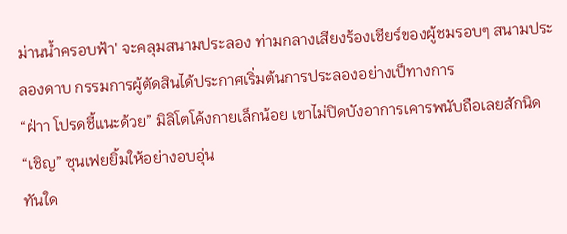ม่านน้ำครอบฟ้า' จะคลุมสนามประลอง ท่ามกลางเสียงร้องเชียร์ของผู้ชมรอบๆ สนามประลองดาบ กรรมการผู้ตัดสินได้ประกาศเริ่มต้นการประลองอย่างเป็ทางการ
“ฝ่าา โปรดชี้แนะด้วย” มิลิโตโค้งกายเล็กน้อย เขาไม่ปิดบังอาการเคารพนับถือเลยสักนิด
“เชิญ” ซุนเฟยยิ้มให้อย่างอบอุ่น
ทันใด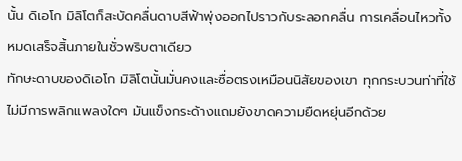นั้น ดิเอโก มิลิโตก็สะบัดคลื่นดาบสีฟ้าพุ่งออกไปราวกับระลอกคลื่น การเคลื่อนไหวทั้งหมดเสร็จสิ้นภายในชั่วพริบตาเดียว
ทักษะดาบของดิเอโก มิลิโตนั้นมั่นคงและซื่อตรงเหมือนนิสัยของเขา ทุกกระบวนท่าที่ใช้ไม่มีการพลิกแพลงใดๆ มันแข็งกระด้างแถมยังขาดความยืดหยุ่นอีกด้วย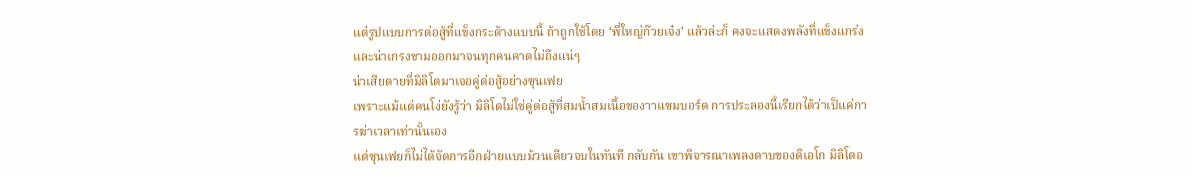แต่รูปแบบการต่อสู้ที่แข็งกระด้างแบบนี้ ถ้าถูกใช้โดย ‘พี่ใหญ่ก๊วยเจ๋ง’ แล้วล่ะก็ คงจะแสดงพลังที่แข็งแกร่งและน่าเกรงขามออกมาจนทุกคนคาดไม่ถึงแน่ๆ
น่าเสียดายที่มิลิโตมาเจอคู่ต่อสู้อย่างซุนเฟย
เพราะแม้แต่คนโง่ยังรู้ว่า มิลิโตไม่ใช่คู่ต่อสู้ที่สมน้ำสมเนื้อของาาแซมบอร์ด การประลองนี้เรียกได้ว่าเป็แค่การฆ่าเวลาเท่านั้นเอง
แต่ซุนเฟยก็ไม่ได้จัดการอีกฝ่ายแบบม้วนเดียวจบในทันที กลับกัน เขาพิจารณาเพลงดาบของดิเอโก มิลิโตอ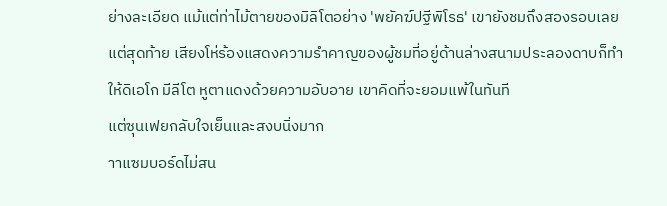ย่างละเอียด แม้แต่ท่าไม้ตายของมิลิโตอย่าง 'พยัคฆ์ปฐีพิโรธ' เขายังชมถึงสองรอบเลย
แต่สุดท้าย เสียงโห่ร้องแสดงความรำคาญของผู้ชมที่อยู่ด้านล่างสนามประลองดาบก็ทำให้ดิเอโก มีลีโต หูตาแดงด้วยความอับอาย เขาคิดที่จะยอมแพ้ในทันที
แต่ซุนเฟยกลับใจเย็นและสงบนิ่งมาก
าาแซมบอร์ดไม่สน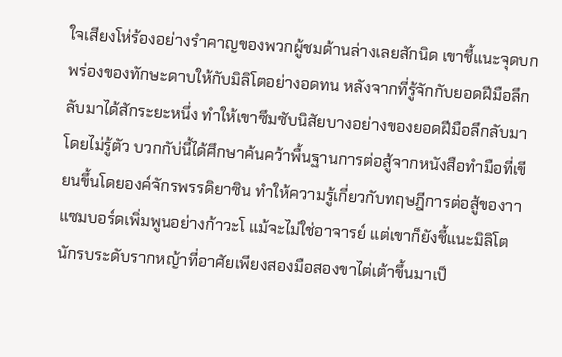ใจเสียงโห่ร้องอย่างรำคาญของพวกผู้ชมด้านล่างเลยสักนิด เขาชี้แนะจุดบกพร่องของทักษะดาบให้กับมิลิโตอย่างอดทน หลังจากที่รู้จักกับยอดฝีมือลึกลับมาได้สักระยะหนึ่ง ทำให้เขาซึมซับนิสัยบางอย่างของยอดฝีมือลึกลับมาโดยไม่รู้ตัว บวกกับ่นี้ได้ศึกษาค้นคว้าพื้นฐานการต่อสู้จากหนังสือทำมือที่เขียนขึ้นโดยองค์จักรพรรดิยาซิน ทำให้ความรู้เกี่ยวกับทฤษฎีการต่อสู้ของาาแซมบอร์ดเพิ่มพูนอย่างก้าวะโ แม้จะไม่ใช่อาจารย์ แต่เขาก็ยังชี้แนะมิลิโต นักรบระดับรากหญ้าที่อาศัยเพียงสองมือสองขาไต่เต้าขึ้นมาเป็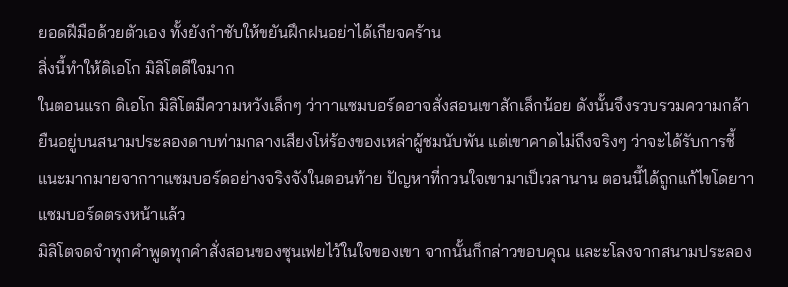ยอดฝีมือด้วยตัวเอง ทั้งยังกำชับให้ขยันฝึกฝนอย่าได้เกียจคร้าน
สิ่งนี้ทำให้ดิเอโก มิลิโตดีใจมาก
ในตอนแรก ดิเอโก มิลิโตมีความหวังเล็กๆ ว่าาาแซมบอร์ดอาจสั่งสอนเขาสักเล็กน้อย ดังนั้นจึงรวบรวมความกล้ายืนอยู่บนสนามประลองดาบท่ามกลางเสียงโห่ร้องของเหล่าผู้ชมนับพัน แต่เขาคาดไม่ถึงจริงๆ ว่าจะได้รับการชี้แนะมากมายจากาาแซมบอร์ดอย่างจริงจังในตอนท้าย ปัญหาที่กวนใจเขามาเป็เวลานาน ตอนนี้ได้ถูกแก้ไขโดยาาแซมบอร์ดตรงหน้าแล้ว
มิลิโตจดจำทุกคำพูดทุกคำสั่งสอนของซุนเฟยไว้ในใจของเขา จากนั้นก็กล่าวขอบคุณ และะโลงจากสนามประลอง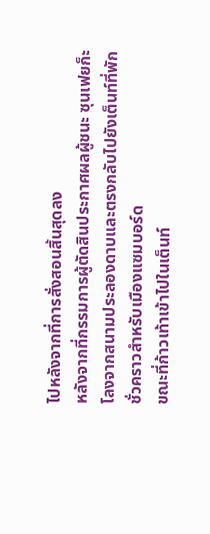ไปหลังจากที่การสั่งสอนสิ้นสุดลง
หลังจากที่กรรมการผู้ตัดสินประกาศผลผู้ชนะ ซุนเฟยก็ะโลงจากสนามประลองดาบและตรงกลับไปยังเต็นท์ที่พักชั่วคราวสำหรับเมืองแซมบอร์ด
ขณะที่ก้าวเท้าเข้าไปในเต็นท์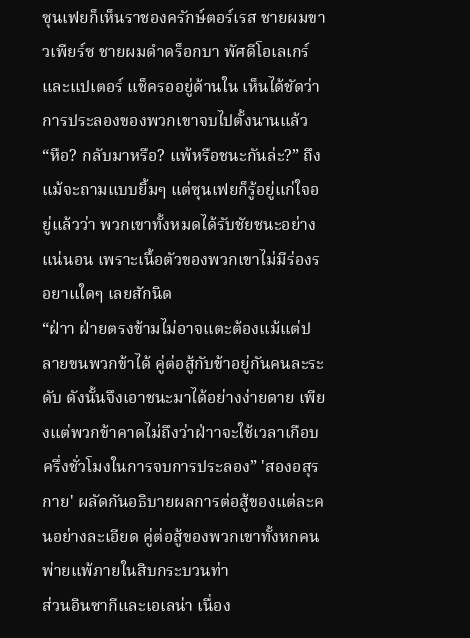ซุนเฟยก็เห็นราชองครักษ์ตอร์เรส ชายผมขาวเพียร์ซ ชายผมดำดร็อกบา พัศดีโอเลเกร์และแปเตอร์ แช็ครออยู่ด้านใน เห็นได้ชัดว่าการประลองของพวกเขาจบไปตั้งนานแล้ว
“หือ? กลับมาหรือ? แพ้หรือชนะกันล่ะ?” ถึงแม้จะถามแบบยิ้มๆ แต่ซุนเฟยก็รู้อยู่แก่ใจอยู่แล้วว่า พวกเขาทั้งหมดได้รับชัยชนะอย่างแน่นอน เพราะเนื้อตัวของพวกเขาไม่มีร่องรอยาแใดๆ เลยสักนิด
“ฝ่าา ฝ่ายตรงข้ามไม่อาจแตะต้องแม้แต่ปลายขนพวกข้าได้ คู่ต่อสู้กับข้าอยู่กันคนละระดับ ดังนั้นจึงเอาชนะมาได้อย่างง่ายดาย เพียงแต่พวกข้าคาดไม่ถึงว่าฝ่าาจะใช้เวลาเกือบครึ่งชั่วโมงในการจบการประลอง” 'สองอสุรกาย' ผลัดกันอธิบายผลการต่อสู้ของแต่ละคนอย่างละเอียด คู่ต่อสู้ของพวกเขาทั้งหกคนพ่ายแพ้ภายในสิบกระบวนท่า
ส่วนอินซากีและเอเลน่า เนื่อง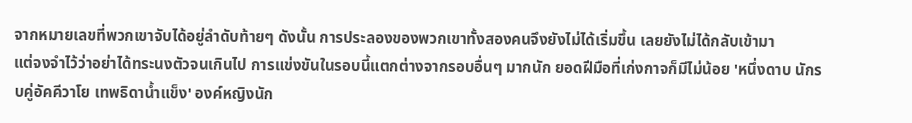จากหมายเลขที่พวกเขาจับได้อยู่ลำดับท้ายๆ ดังนั้น การประลองของพวกเขาทั้งสองคนจึงยังไม่ได้เริ่มขึ้น เลยยังไม่ได้กลับเข้ามา
แต่จงจำไว้ว่าอย่าได้ทระนงตัวจนเกินไป การแข่งขันในรอบนี้แตกต่างจากรอบอื่นๆ มากนัก ยอดฝีมือที่เก่งกาจก็มีไม่น้อย 'หนึ่งดาบ นักรบคู่อัคคีวาโย เทพธิดาน้ำแข็ง' องค์หญิงนัก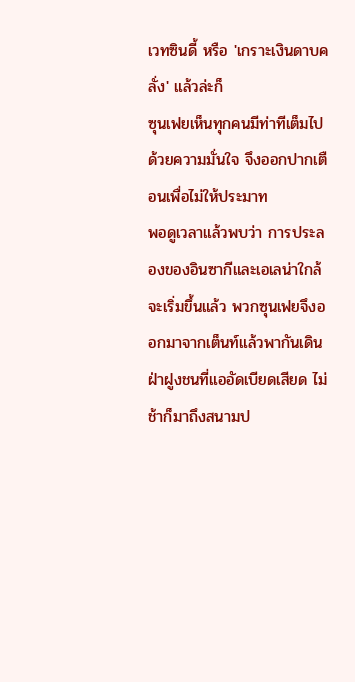เวทซินดี้ หรือ 'เกราะเงินดาบคลั่ง' แล้วล่ะก็
ซุนเฟยเห็นทุกคนมีท่าทีเต็มไปด้วยความมั่นใจ จึงออกปากเตือนเพื่อไม่ให้ประมาท
พอดูเวลาแล้วพบว่า การประลองของอินซากีและเอเลน่าใกล้จะเริ่มขึ้นแล้ว พวกซุนเฟยจึงออกมาจากเต็นท์แล้วพากันเดินฝ่าฝูงชนที่แออัดเบียดเสียด ไม่ช้าก็มาถึงสนามป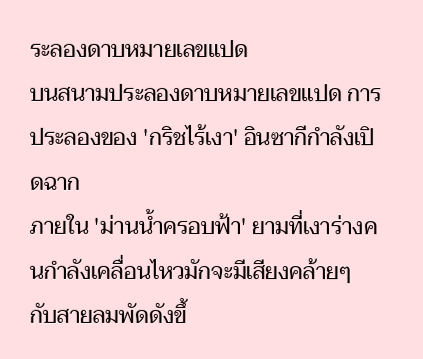ระลองดาบหมายเลขแปด
บนสนามประลองดาบหมายเลขแปด การประลองของ 'กริชไร้เงา' อินซากีกำลังเปิดฉาก
ภายใน 'ม่านน้ำครอบฟ้า' ยามที่เงาร่างคนกำลังเคลื่อนไหวมักจะมีเสียงคล้ายๆ กับสายลมพัดดังขึ้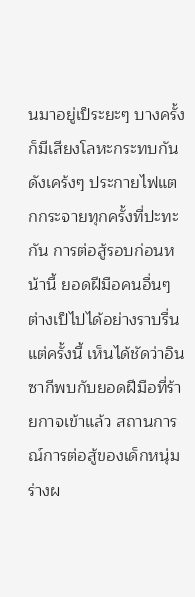นมาอยู่เป็ระยะๆ บางครั้งก็มีเสียงโลหะกระทบกันดังเคร้งๆ ประกายไฟแตกกระจายทุกครั้งที่ปะทะกัน การต่อสู้รอบก่อนหน้านี้ ยอดฝีมือคนอื่นๆ ต่างเป็ไปได้อย่างราบรื่น แต่ครั้งนี้ เห็นได้ชัดว่าอินซากีพบกับยอดฝีมือที่ร้ายกาจเข้าแล้ว สถานการณ์การต่อสู้ของเด็กหนุ่มร่างผ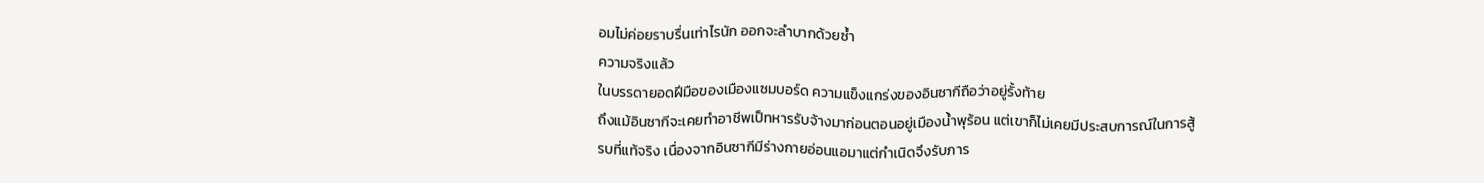อมไม่ค่อยราบรื่นเท่าไรนัก ออกจะลำบากด้วยซ้ำ
ความจริงแล้ว
ในบรรดายอดฝีมือของเมืองแซมบอร์ด ความแข็งแกร่งของอินซากีถือว่าอยู่รั้งท้าย
ถึงแม้อินซากีจะเคยทำอาชีพเป็ทหารรับจ้างมาก่อนตอนอยู่เมืองน้ำพุร้อน แต่เขาก็ไม่เคยมีประสบการณ์ในการสู้รบที่แท้จริง เนื่องจากอินซากีมีร่างกายอ่อนแอมาแต่กำเนิดจึงรับภาร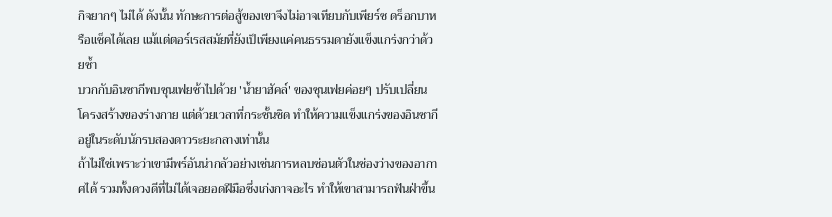กิจยากๆ ไม่ได้ ดังนั้น ทักษะการต่อสู้ของเขาจึงไม่อาจเทียบกับเพียร์ซ ดร็อกบาหรือแช็คได้เลย แม้แต่ตอร์เรสสมัยที่ยังเป็เพียงแค่คนธรรมดายังแข็งแกร่งกว่าด้วยซ้ำ
บวกกับอินซากีพบซุนเฟยช้าไปด้วย 'น้ำยาฮัคล์' ของซุนเฟยค่อยๆ ปรับเปลี่ยนโครงสร้างของร่างกาย แต่ด้วยเวลาที่กระชั้นชิด ทำให้ความแข็งแกร่งของอินซากีอยู่ในระดับนักรบสองดาวระยะกลางเท่านั้น
ถ้าไม่ใช่เพราะว่าเขามีพร์อันน่ากลัวอย่างเช่นการหลบซ่อนตัวในช่องว่างของอากาศได้ รวมทั้งดวงดีที่ไม่ได้เจอยอดฝีมือซึ่งเก่งกาจอะไร ทำให้เขาสามารถฟันฝ่าขึ้น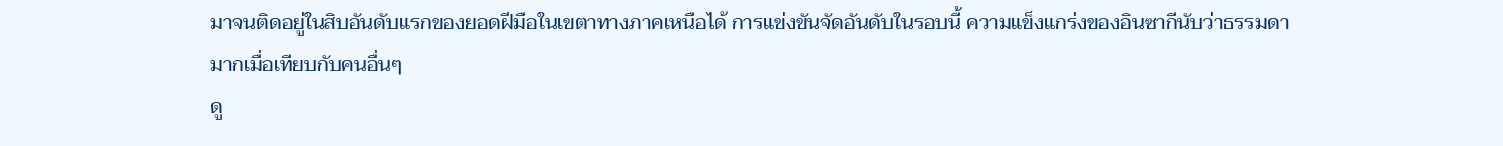มาจนติดอยู่ในสิบอันดับแรกของยอดฝีมือในเขตาทางภาคเหนือได้ การแข่งขันจัดอันดับในรอบนี้ ความแข็งแกร่งของอินซากีนับว่าธรรมดามากเมื่อเทียบกับคนอื่นๆ
ดู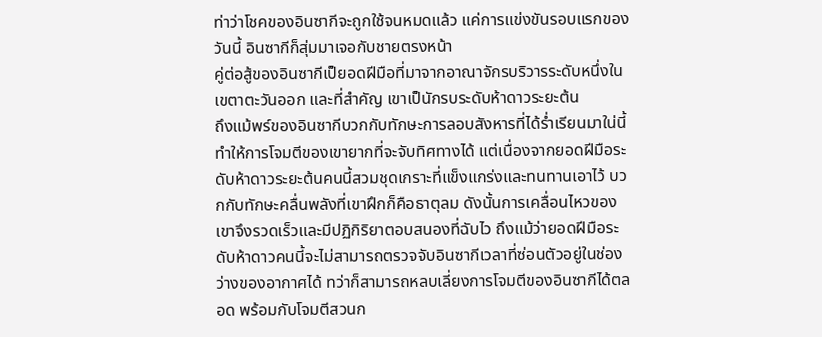ท่าว่าโชคของอินซากีจะถูกใช้จนหมดแล้ว แค่การแข่งขันรอบแรกของวันนี้ อินซากีก็สุ่มมาเจอกับชายตรงหน้า
คู่ต่อสู้ของอินซากีเป็ยอดฝีมือที่มาจากอาณาจักรบริวารระดับหนึ่งในเขตาตะวันออก และที่สำคัญ เขาเป็นักรบระดับห้าดาวระยะต้น
ถึงแม้พร์ของอินซากีบวกกับทักษะการลอบสังหารที่ได้ร่ำเรียนมาใน่นี้ ทำให้การโจมตีของเขายากที่จะจับทิศทางได้ แต่เนื่องจากยอดฝีมือระดับห้าดาวระยะต้นคนนี้สวมชุดเกราะที่แข็งแกร่งและทนทานเอาไว้ บวกกับทักษะคลื่นพลังที่เขาฝึกก็คือธาตุลม ดังนั้นการเคลื่อนไหวของเขาจึงรวดเร็วและมีปฏิกิริยาตอบสนองที่ฉับไว ถึงแม้ว่ายอดฝีมือระดับห้าดาวคนนี้จะไม่สามารถตรวจจับอินซากีเวลาที่ซ่อนตัวอยู่ในช่องว่างของอากาศได้ ทว่าก็สามารถหลบเลี่ยงการโจมตีของอินซากีได้ตลอด พร้อมกับโจมตีสวนก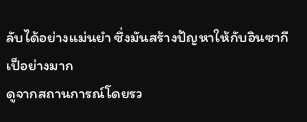ลับได้อย่างแม่นยำ ซึ่งมันสร้างปัญหาให้กับอินซากีเป็อย่างมาก
ดูจากสถานการณ์โดยรว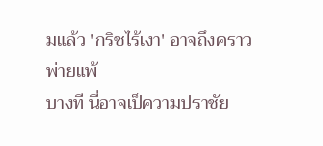มแล้ว 'กริชไร้เงา' อาจถึงคราวพ่ายแพ้
บางที นี่อาจเป็ความปราชัย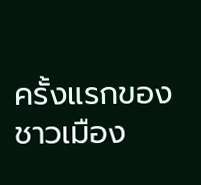ครั้งแรกของชาวเมือง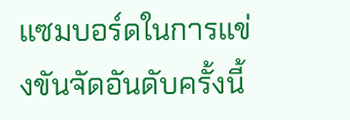แซมบอร์ดในการแข่งขันจัดอันดับครั้งนี้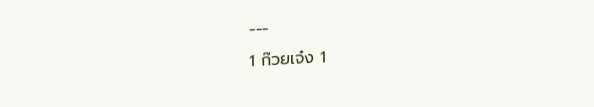---
1 ก๊วยเจ๋ง 1